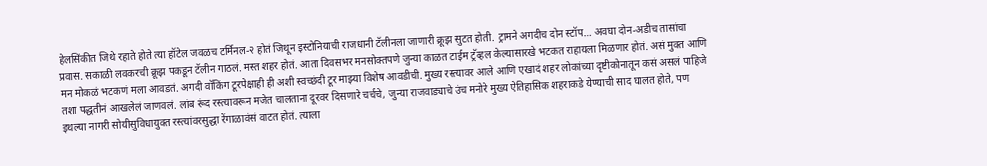हेलसिंकीत जिथे रहाते होते त्या हॉटेल जवळच टर्मिनल-२ होतं जिथून इस्टोनियाची राजधानी टॅलीनला जाणारी क्रूझ सुटत होती. ट्रामने अगदीच दोन स्टॉप… अवघा दोन-अडीच तासांचा प्रवास. सकाळी लवकरची क्रूझ पकडून टॅलीन गाठलं. मस्त शहर होतं. आता दिवसभर मनसोक्तपणे जुन्या काळत टाईम ट्रॅव्हल केल्यासारखे भटकत राहायला मिळणार होतं. असं मुक्त आणि मन मोकळं भटकणं मला आवडतं. अगदी वॉकिंग टूरपेक्षाही ही अशी स्वच्छंदी टूर माझ्या विशेष आवडीची. मुख्य रस्त्यावर आले आणि एखादं शहर लोकांच्या दृष्टीकोनातून कसं असलं पाहिजे तशा पद्धतीनं आखलेलं जाणवलं. लांब रूंद रस्त्यावरून मजेत चालताना दूरवर दिसणारे चर्चचे, जुन्या राजवाड्याचे उंच मनोरे मुख्य ऐतिहासिक शहराकडे येण्याची साद घालत होते, पण इथल्या नागरी सोयीसुविधायुक्त रस्त्यांवरसुद्धा रेंगाळावंसं वाटत होतं. त्याला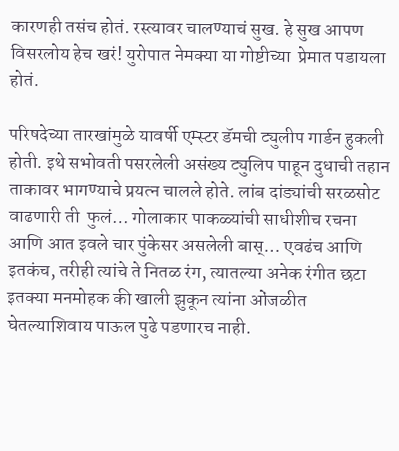कारणही तसंच होतं. रस्त्यावर चालण्याचं सुख. हे सुख आपण विसरलोय हेच खरं! युरोपात नेमक्या या गोष्टीच्या  प्रेमात पडायला होतं.

परिषदेच्या तारखांमुळे यावर्षी एम्स्टर डॅमची ट्युलीप गार्डन हुकली होती. इथे सभोवती पसरलेली असंख्य ट्युलिप पाहून दुधाची तहान ताकावर भागण्याचे प्रयत्न चालले होते. लांब दांड्यांची सरळसोट वाढणारी ती  फुलं… गोलाकार पाकळ्यांची साधीशीच रचना आणि आत इवले चार पुंकेसर असलेली बास्… एवढंच आणि इतकंच, तरीही त्यांचे ते नितळ रंग, त्यातल्या अनेक रंगीत छटा इतक्या मनमोहक की खाली झुकून त्यांना ओंजळीत घेतल्याशिवाय पाऊल पुढे पडणारच नाही.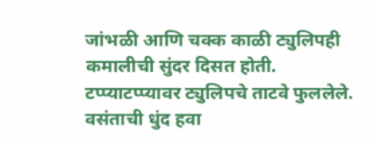जांभळी आणि चक्क काळी ट्युलिपही कमालीची सुंदर दिसत होती. टप्प्याटप्प्यावर ट्युलिपचे ताटवे फुललेले. वसंताची धुंद हवा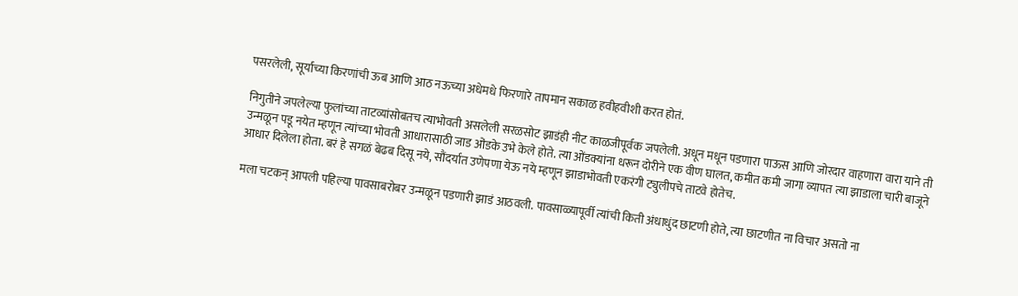पसरलेली, सूर्याच्या किरणांची ऊब आणि आठ नऊच्या अधेमधे फिरणारे तापमान सकाळ हवीहवीशी करत होतं.

निगुतीने जपलेल्या फुलांच्या ताटव्यांसोबतच त्याभोवती असलेली सरळसोट झाडंही नीट काळजीपूर्वक जपलेली. अधून मधून पडणारा पाऊस आणि जोरदार वाहणारा वारा याने ती उन्मळून पडू नयेत म्हणून त्यांच्या भोवती आधारासाठी जाड ओंडके उभे केले होते. त्या ओंडक्यांना धरून दोरीने एक वीण घालत, कमीत कमी जागा व्यापत त्या झाडाला चारी बाजूने आधार दिलेला होता. बरं हे सगळं बेढब दिसू नये, सौंदर्यात उणेपणा येऊ नये म्हणून झाडाभोवती एकरंगी ट्युलीपचे ताटवे होतेच.

मला चटकन् आपली पहिल्या पावसाबरोबर उन्मळून पडणारी झाडं आठवली. पावसाळ्यापूर्वी त्यांची किती अंधाधुंद छाटणी होते, त्या छाटणीत ना विचार असतो ना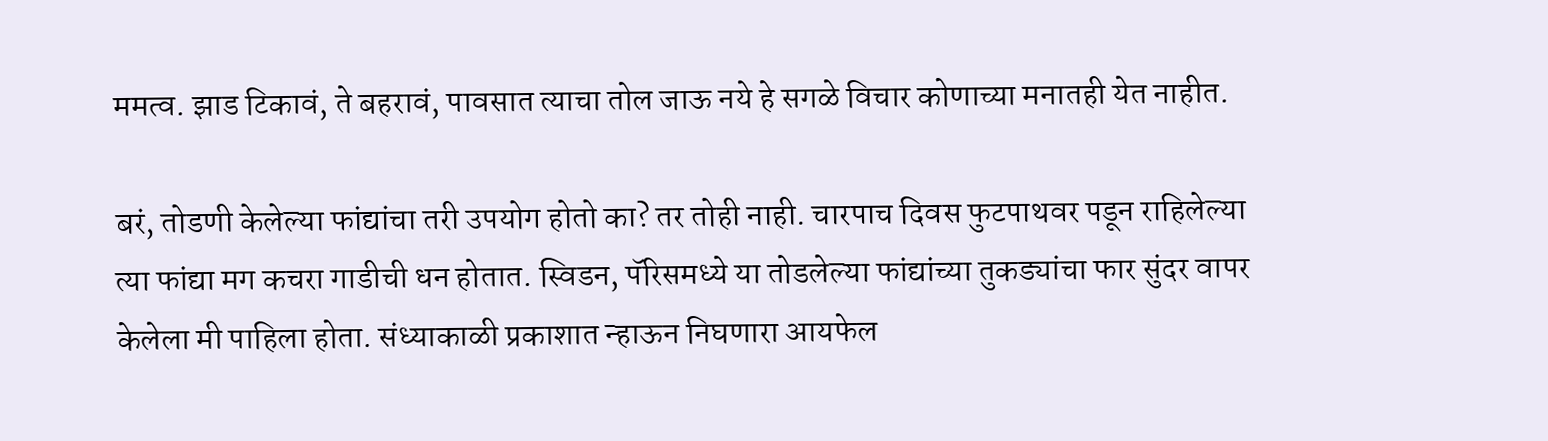ममत्व. झाड टिकावं, ते बहरावं, पावसात त्याचा तोल जाऊ नये हे सगळे विचार कोणाच्या मनातही येत नाहीत.

बरं, तोडणी केलेल्या फांद्यांचा तरी उपयोग होतो का? तर तोही नाही. चारपाच दिवस फुटपाथवर पडून राहिलेल्या त्या फांद्या मग कचरा गाडीची धन होतात. स्विडन, पॅरिसमध्ये या तोडलेल्या फांद्यांच्या तुकड्यांचा फार सुंदर वापर केलेला मी पाहिला होता. संध्याकाळी प्रकाशात न्हाऊन निघणारा आयफेल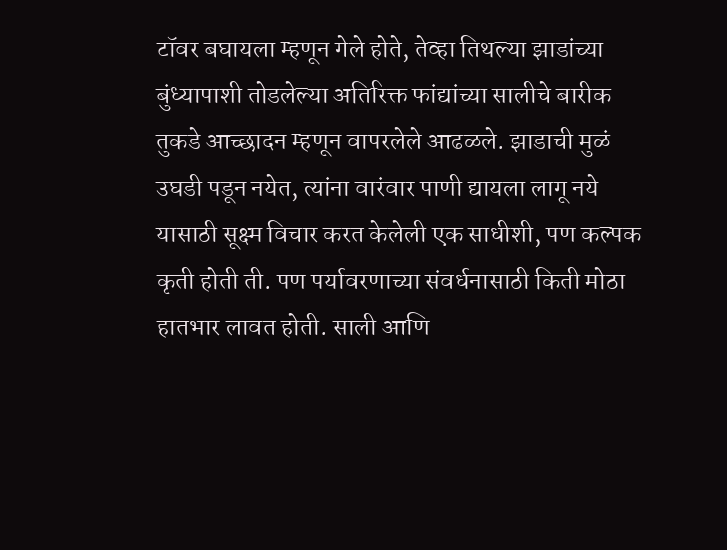टॉवर बघायला म्हणून गेले होते, तेव्हा तिथल्या झाडांच्या बुंध्यापाशी तोडलेल्या अतिरिक्त फांद्यांच्या सालीचे बारीक तुकडे आच्छादन म्हणून वापरलेले आढळले. झाडाची मुळं उघडी पडून नयेत, त्यांना वारंवार पाणी द्यायला लागू नये यासाठी सूक्ष्म विचार करत केलेली एक साधीशी, पण कल्पक कृती होती ती. पण पर्यावरणाच्या संवर्धनासाठी किती मोठा हातभार लावत होती. साली आणि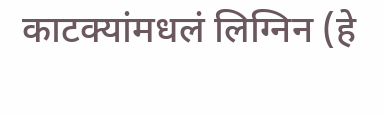काटक्यांमधलं लिग्निन (हे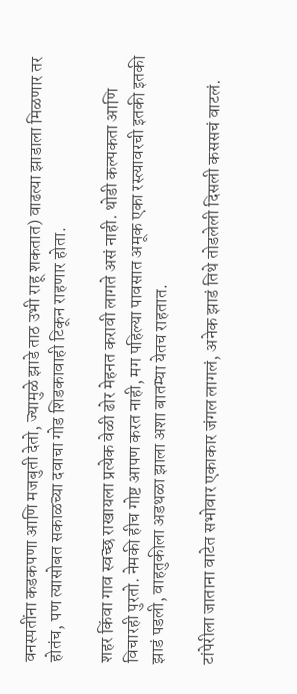वनस्पतींना कडकपणा आणि मजबुती देतो, ज्यामुळे झाडे ताठ उभी राहू शकतात) वाढत्या झाडाला मिळणार तर होतंच, पण त्यासोबत सकाळच्या दवाचा गोड शिडकावाही टिकून राहणार होता.

शहर किंवा गाव स्वच्छ राखायला प्रत्येक वेळी ढोर मेहनत करावी लागते असं नाही. थोडी कल्पकता आणि विचारही पुरतो. नेमकी हीच गोष्ट आपण करत नाही, मग पहिल्या पावसात अमूक एका रस्त्यावरची इतकी इतकी झाडं पडली, वाहतुकीला अडथळा झाला अशा बातम्या येतच राहतात.

टांपेरीला जाताना वाटेत सभोवार एकाकार जंगल लागलं, अनेक झाडं तिथे तोडलेली दिसली कससचं वाटलं.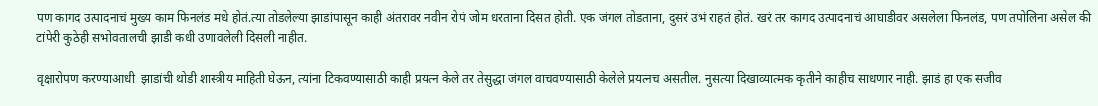पण कागद उत्पादनाचं मुख्य काम फिनलंड मधे होतं.त्या तोडलेल्या झाडांपासून काही अंतरावर नवीन रोपं जोम धरताना दिसत होती. एक जंगल तोडताना, दुसरं उभं राहतं होतं. खरं तर कागद उत्पादनाचं आघाडीवर असलेला फिनलंड, पण तपोलिना असेल की टांपेरी कुठेही सभोवतालची झाडी कधी उणावलेली दिसली नाहीत.

वृक्षारोपण करण्याआधी  झाडांची थोडी शास्त्रीय माहिती घेऊन, त्यांना टिकवण्यासाठी काही प्रयत्न केले तर तेसुद्धा जंगल वाचवण्यासाठी केलेले प्रयत्नच असतील. नुसत्या दिखाव्यात्मक कृतीने काहीच साधणार नाही. झाडं हा एक सजीव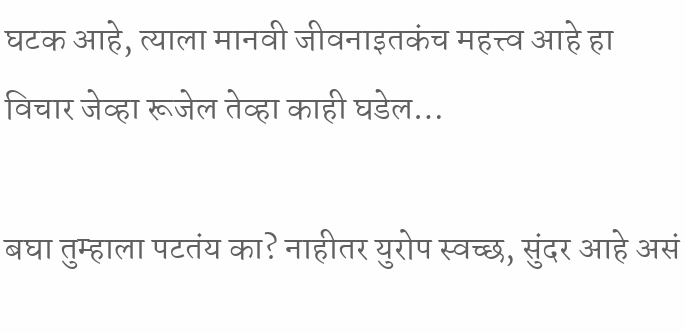घटक आहे, त्याला मानवी जीवनाइतकंच महत्त्व आहे हा विचार जेव्हा रूजेल तेव्हा काही घडेल…

बघा तुम्हाला पटतंय का? नाहीतर युरोप स्वच्छ, सुंदर आहे असं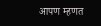आपण म्हणत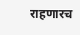राहणारच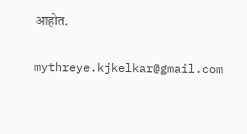आहोत.

mythreye.kjkelkar@gmail.com